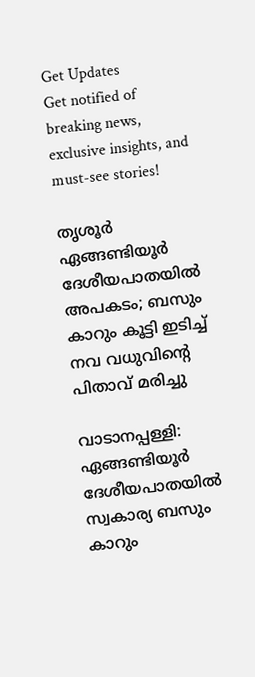Get Updates
Get notified of breaking news, exclusive insights, and must-see stories!

തൃശൂർ ഏങ്ങണ്ടിയൂര്‍ ദേശീയപാതയില്‍ അപകടം; ബസും കാറും കൂട്ടി ഇടിച്ച് നവ വധുവിന്റെ പിതാവ് മരിച്ചു

വാടാനപ്പള്ളി: ഏങ്ങണ്ടിയൂര്‍ ദേശീയപാതയില്‍ സ്വകാര്യ ബസും കാറും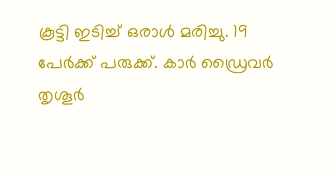കൂട്ടി ഇടിച്ച് ഒരാള്‍ മരിച്ചു. 19 പേര്‍ക്ക് പരുക്ക്. കാര്‍ ഡ്രൈവര്‍ തൃശൂര്‍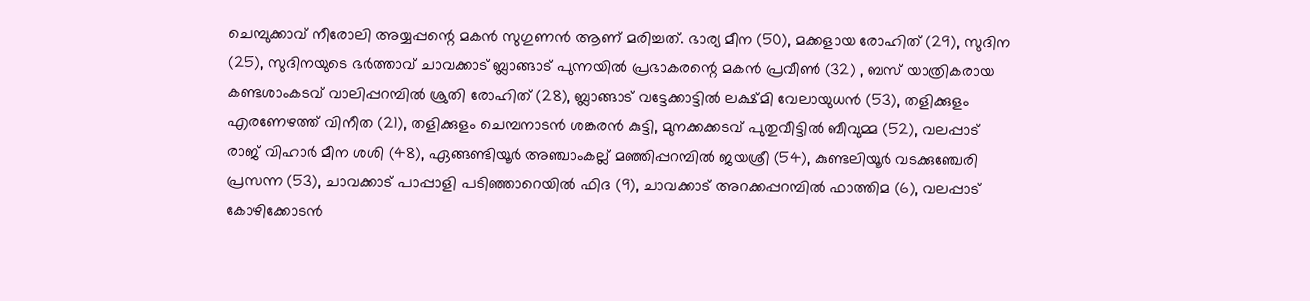ചെമ്പുക്കാവ് നീരോലി അയ്യപ്പന്റെ മകന്‍ സുഗുണന്‍ ആണ് മരിച്ചത്. ഭാര്യ മീന (50), മക്കളായ രോഹിത് (29), സുദിന (25), സുദിനയുടെ ഭര്‍ത്താവ് ചാവക്കാട് ബ്ലാങ്ങാട് പുന്നയില്‍ പ്രഭാകരന്റെ മകന്‍ പ്രവീണ്‍ (32) , ബസ് യാത്രികരായ കണ്ടശാംകടവ് വാലിപ്പറമ്പില്‍ ശ്രുതി രോഹിത് (28), ബ്ലാങ്ങാട് വട്ടേക്കാട്ടില്‍ ലക്ഷ്മി വേലായുധന്‍ (53), തളിക്കുളം എരണേഴത്ത് വിനീത (21), തളിക്കുളം ചെമ്പനാടന്‍ ശങ്കരന്‍ കുട്ടി, മുനക്കക്കടവ് പുതുവീട്ടില്‍ ബീവുമ്മ (52), വലപ്പാട് രാജ് വിഹാര്‍ മീന ശശി (48), ഏങ്ങണ്ടിയൂര്‍ അഞ്ചാംകല്ല് മഞ്ഞിപ്പറമ്പില്‍ ജയശ്രീ (54), കുണ്ടലിയൂര്‍ വടക്കുഞ്ചേരി പ്രസന്ന (53), ചാവക്കാട് പാപ്പാളി പടിഞ്ഞാറെയില്‍ ഫിദ (9), ചാവക്കാട് അറക്കപ്പറമ്പില്‍ ഫാത്തിമ (6), വലപ്പാട് കോഴിക്കോടന്‍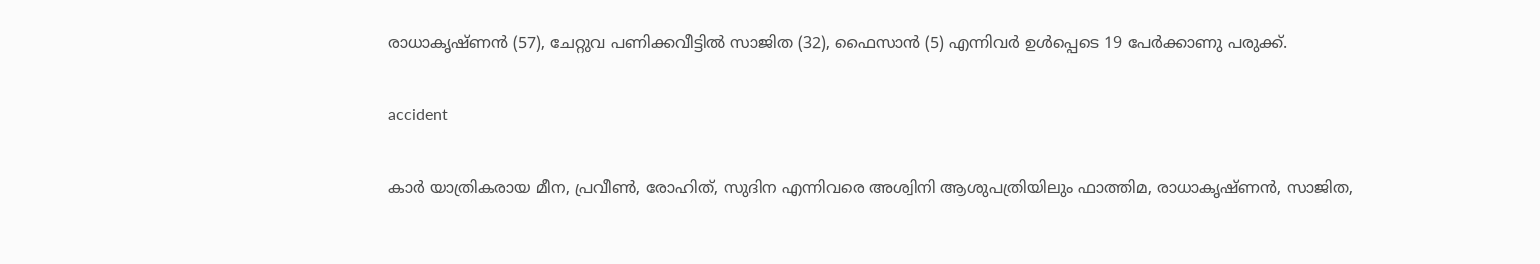രാധാകൃഷ്ണന്‍ (57), ചേറ്റുവ പണിക്കവീട്ടില്‍ സാജിത (32), ഫൈസാന്‍ (5) എന്നിവര്‍ ഉള്‍പ്പെടെ 19 പേര്‍ക്കാണു പരുക്ക്.

accident

കാര്‍ യാത്രികരായ മീന, പ്രവീണ്‍, രോഹിത്, സുദിന എന്നിവരെ അശ്വിനി ആശുപത്രിയിലും ഫാത്തിമ, രാധാകൃഷ്ണന്‍, സാജിത,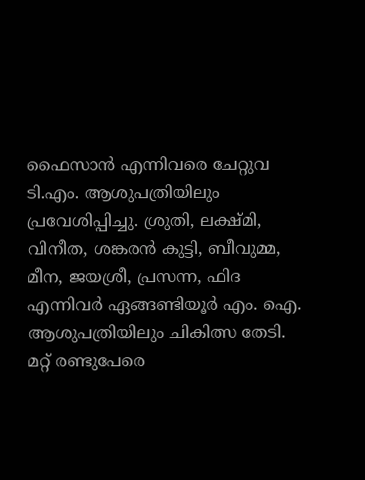ഫൈസാന്‍ എന്നിവരെ ചേറ്റുവ ടി.എം. ആശുപത്രിയിലും പ്രവേശിപ്പിച്ചു. ശ്രുതി, ലക്ഷ്മി, വിനീത, ശങ്കരന്‍ കുട്ടി, ബീവുമ്മ, മീന, ജയശ്രീ, പ്രസന്ന, ഫിദ എന്നിവര്‍ ഏങ്ങണ്ടിയൂര്‍ എം. ഐ. ആശുപത്രിയിലും ചികിത്സ തേടി. മറ്റ് രണ്ടുപേരെ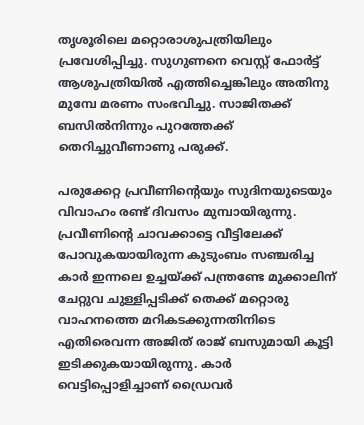തൃശൂരിലെ മറ്റൊരാശുപത്രിയിലും പ്രവേശിപ്പിച്ചു. സുഗുണനെ വെസ്റ്റ് ഫോര്‍ട്ട് ആശുപത്രിയില്‍ എത്തിച്ചെങ്കിലും അതിനു മുമ്പേ മരണം സംഭവിച്ചു. സാജിതക്ക് ബസില്‍നിന്നും പുറത്തേക്ക് തെറിച്ചുവീണാണു പരുക്ക്.

പരുക്കേറ്റ പ്രവീണിന്റെയും സുദിനയുടെയും വിവാഹം രണ്ട് ദിവസം മുമ്പായിരുന്നു. പ്രവീണിന്റെ ചാവക്കാട്ടെ വീട്ടിലേക്ക് പോവുകയായിരുന്ന കുടുംബം സഞ്ചരിച്ച കാര്‍ ഇന്നലെ ഉച്ചയ്ക്ക് പന്ത്രണ്ടേ മുക്കാലിന് ചേറ്റുവ ചുള്ളിപ്പടിക്ക് തെക്ക് മറ്റൊരു വാഹനത്തെ മറികടക്കുന്നതിനിടെ എതിരെവന്ന അജിത് രാജ് ബസുമായി കൂട്ടി ഇടിക്കുകയായിരുന്നു. കാര്‍ വെട്ടിപ്പൊളിച്ചാണ് ഡ്രൈവര്‍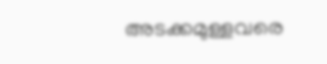അടക്കമുള്ളവരെ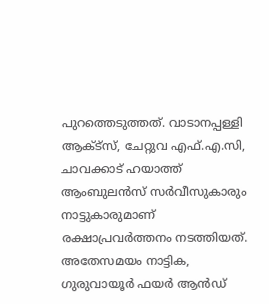പുറത്തെടുത്തത്. വാടാനപ്പള്ളി ആക്ട്‌സ്, ചേറ്റുവ എഫ്.എ.സി, ചാവക്കാട് ഹയാത്ത് ആംബുലന്‍സ് സര്‍വീസുകാരും നാട്ടുകാരുമാണ് രക്ഷാപ്രവര്‍ത്തനം നടത്തിയത്. അതേസമയം നാട്ടിക, ഗുരുവായൂര്‍ ഫയര്‍ ആന്‍ഡ്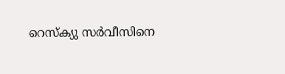റെസ്‌ക്യു സര്‍വീസിനെ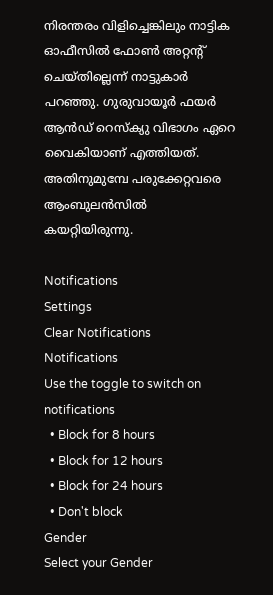നിരന്തരം വിളിച്ചെങ്കിലും നാട്ടിക ഓഫീസില്‍ ഫോണ്‍ അറ്റന്റ് ചെയ്തില്ലെന്ന് നാട്ടുകാര്‍ പറഞ്ഞു. ഗുരുവായൂര്‍ ഫയര്‍ ആന്‍ഡ് റെസ്‌ക്യു വിഭാഗം ഏറെ വൈകിയാണ് എത്തിയത്. അതിനുമുമ്പേ പരുക്കേറ്റവരെ ആംബുലന്‍സില്‍ കയറ്റിയിരുന്നു.

Notifications
Settings
Clear Notifications
Notifications
Use the toggle to switch on notifications
  • Block for 8 hours
  • Block for 12 hours
  • Block for 24 hours
  • Don't block
Gender
Select your Gender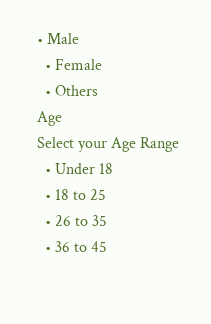• Male
  • Female
  • Others
Age
Select your Age Range
  • Under 18
  • 18 to 25
  • 26 to 35
  • 36 to 45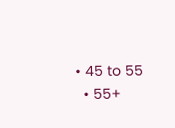• 45 to 55
  • 55+